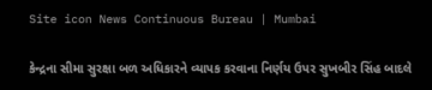Site icon News Continuous Bureau | Mumbai

કેન્દ્રના સીમા સુરક્ષા બળ અધિકારને વ્યાપક કરવાના નિર્ણય ઉપર સુખબીર સિંહ બાદલે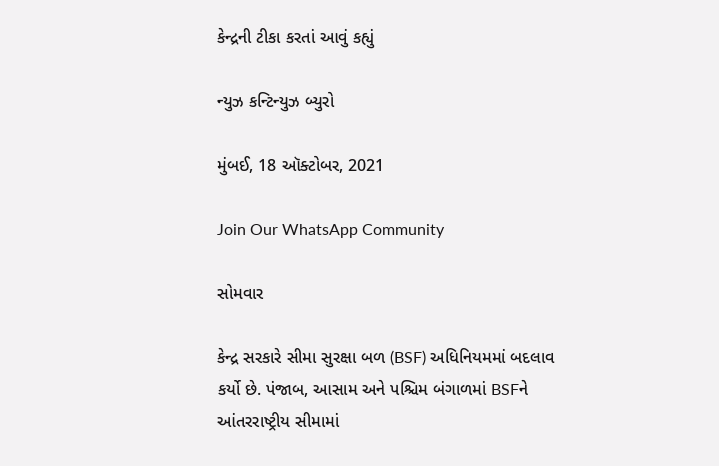કેન્દ્રની ટીકા કરતાં આવું કહ્યું

ન્યુઝ કન્ટિન્યુઝ બ્યુરો

મુંબઈ, 18 ઑક્ટોબર, 2021

Join Our WhatsApp Community

સોમવાર

કેન્દ્ર સરકારે સીમા સુરક્ષા બળ (BSF) અધિનિયમમાં બદલાવ કર્યો છે. પંજાબ, આસામ અને પશ્ચિમ બંગાળમાં BSFને આંતરરાષ્ટ્રીય સીમામાં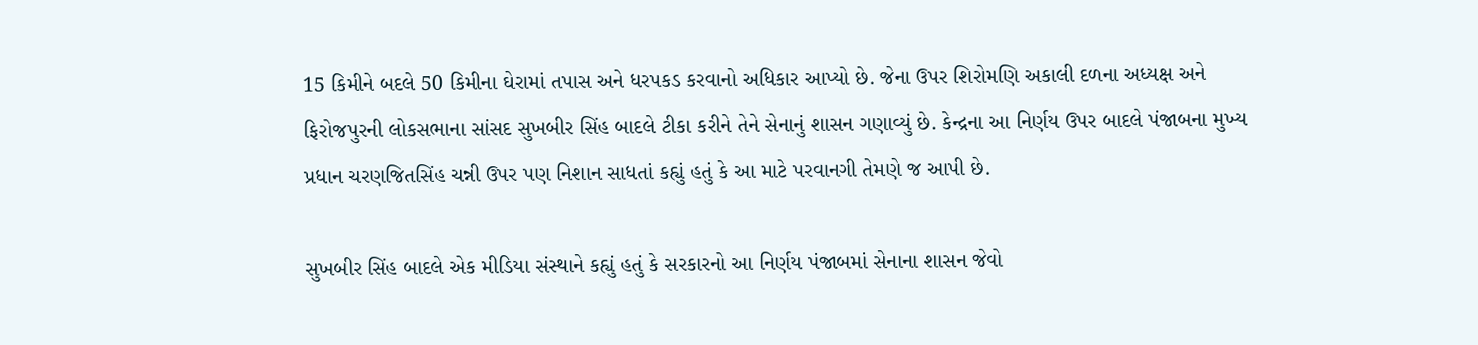15 કિમીને બદલે 50 કિમીના ઘેરામાં તપાસ અને ધરપકડ કરવાનો અધિકાર આપ્યો છે. જેના ઉપર શિરોમણિ અકાલી દળના અધ્યક્ષ અને ફિરોજપુરની લોકસભાના સાંસદ સુખબીર સિંહ બાદલે ટીકા કરીને તેને સેનાનું શાસન ગણાવ્યું છે. કેન્દ્રના આ નિર્ણય ઉપર બાદલે પંજાબના મુખ્ય પ્રધાન ચરણજિતસિંહ ચન્ની ઉપર પણ નિશાન સાધતાં કહ્યું હતું કે આ માટે પરવાનગી તેમણે જ આપી છે.

સુખબીર સિંહ બાદલે એક મીડિયા સંસ્થાને કહ્યું હતું કે સરકારનો આ નિર્ણય પંજાબમાં સેનાના શાસન જેવો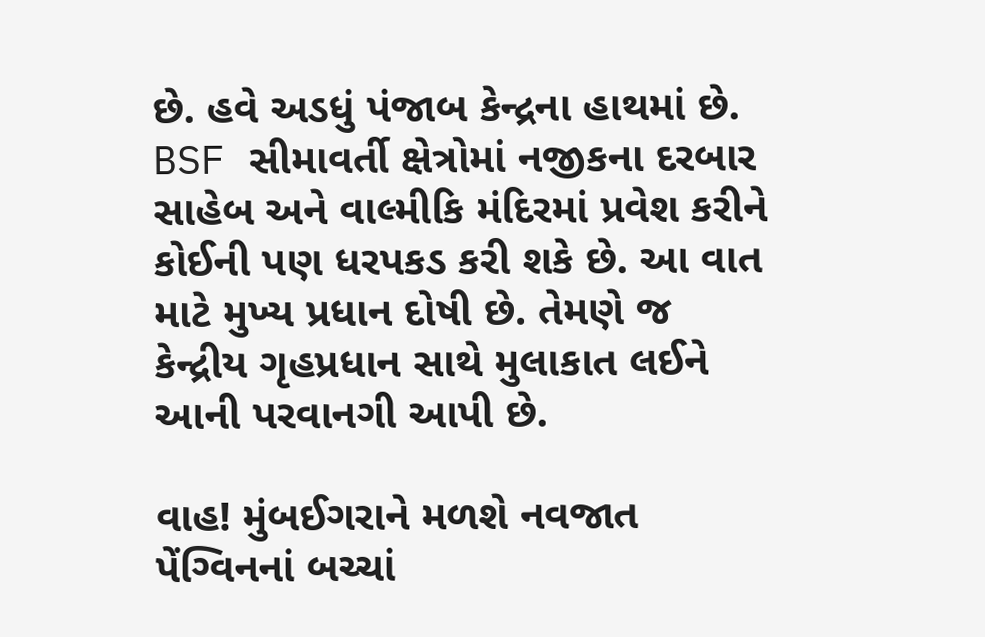છે. હવે અડધું પંજાબ કેન્દ્રના હાથમાં છે. BSF સીમાવર્તી ક્ષેત્રોમાં નજીકના દરબાર સાહેબ અને વાલ્મીકિ મંદિરમાં પ્રવેશ કરીને કોઈની પણ ધરપકડ કરી શકે છે. આ વાત માટે મુખ્ય પ્રધાન દોષી છે. તેમણે જ કેન્દ્રીય ગૃહપ્રધાન સાથે મુલાકાત લઈને આની પરવાનગી આપી છે.

વાહ! મુંબઈગરાને મળશે નવજાત પેંગ્વિનનાં બચ્ચાં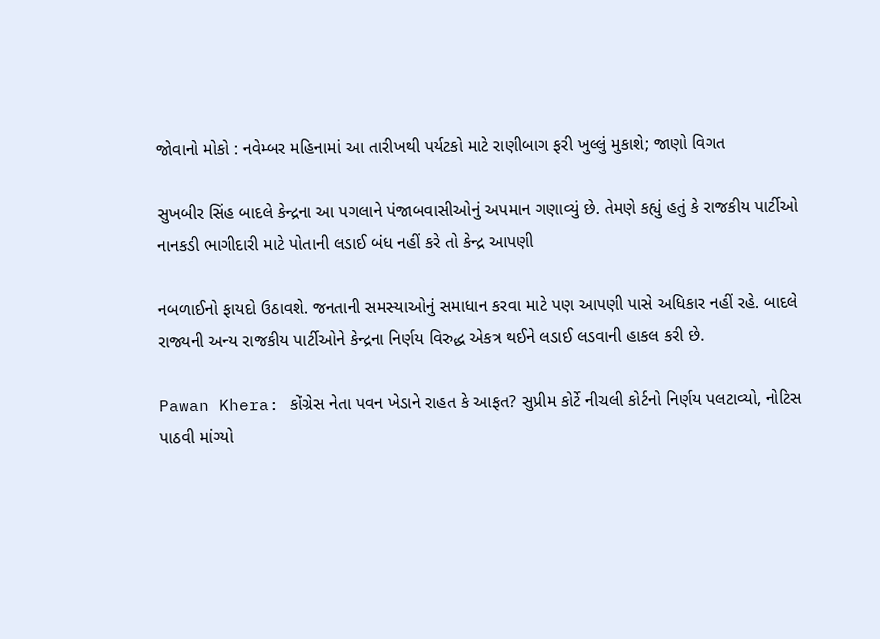જોવાનો મોકો : નવેમ્બર મહિનામાં આ તારીખથી પર્યટકો માટે રાણીબાગ ફરી ખુલ્લું મુકાશે; જાણો વિગત

સુખબીર સિંહ બાદલે કેન્દ્રના આ પગલાને પંજાબવાસીઓનું અપમાન ગણાવ્યું છે. તેમણે કહ્યું હતું કે રાજકીય પાર્ટીઓ નાનકડી ભાગીદારી માટે પોતાની લડાઈ બંધ નહીં કરે તો કેન્દ્ર આપણી

નબળાઈનો ફાયદો ઉઠાવશે. જનતાની સમસ્યાઓનું સમાધાન કરવા માટે પણ આપણી પાસે અધિકાર નહીં રહે. બાદલે રાજ્યની અન્ય રાજકીય પાર્ટીઓને કેન્દ્રના નિર્ણય વિરુદ્ધ એકત્ર થઈને લડાઈ લડવાની હાકલ કરી છે.

Pawan Khera: કોંગ્રેસ નેતા પવન ખેડાને રાહત કે આફત? સુપ્રીમ કોર્ટે નીચલી કોર્ટનો નિર્ણય પલટાવ્યો, નોટિસ પાઠવી માંગ્યો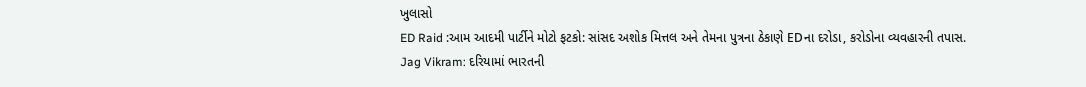ખુલાસો
ED Raid :આમ આદમી પાર્ટીને મોટો ફટકો: સાંસદ અશોક મિત્તલ અને તેમના પુત્રના ઠેકાણે EDના દરોડા, કરોડોના વ્યવહારની તપાસ.
Jag Vikram: દરિયામાં ભારતની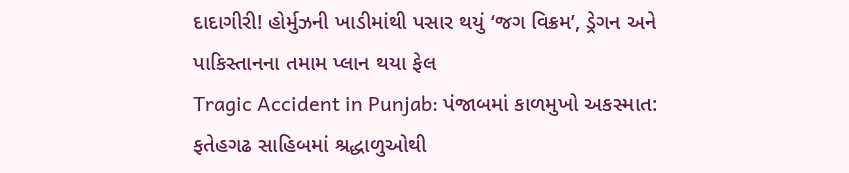દાદાગીરી! હોર્મુઝની ખાડીમાંથી પસાર થયું ‘જગ વિક્રમ’, ડ્રેગન અને પાકિસ્તાનના તમામ પ્લાન થયા ફેલ
Tragic Accident in Punjab: પંજાબમાં કાળમુખો અકસ્માત: ફતેહગઢ સાહિબમાં શ્રદ્ધાળુઓથી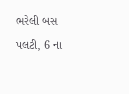ભરેલી બસ પલટી, 6 ના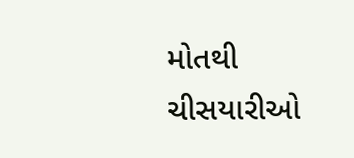મોતથી ચીસયારીઓ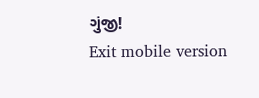ગુંજી!
Exit mobile version